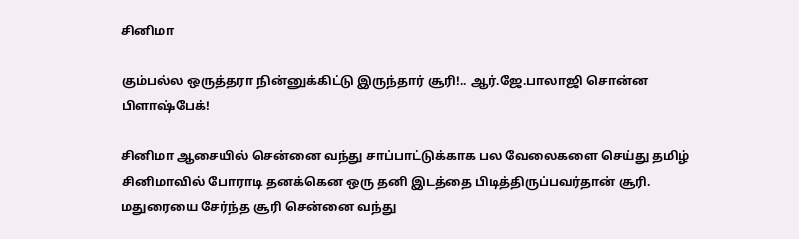சினிமா

கும்பல்ல ஒருத்தரா நின்னுக்கிட்டு இருந்தார் சூரி!.. ஆர்.ஜே.பாலாஜி சொன்ன பிளாஷ்பேக்!

சினிமா ஆசையில் சென்னை வந்து சாப்பாட்டுக்காக பல வேலைகளை செய்து தமிழ் சினிமாவில் போராடி தனக்கென ஒரு தனி இடத்தை பிடித்திருப்பவர்தான் சூரி. மதுரையை சேர்ந்த சூரி சென்னை வந்து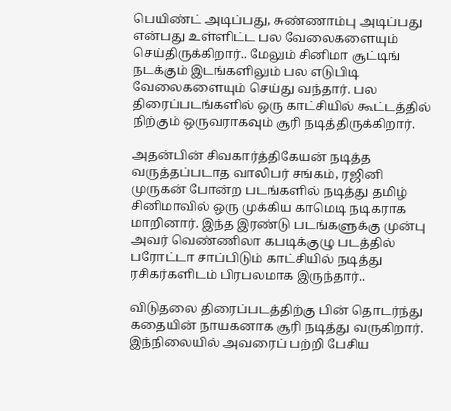பெயிண்ட் அடிப்பது, சுண்ணாம்பு அடிப்பது என்பது உள்ளிட்ட பல வேலைகளையும் செய்திருக்கிறார்.. மேலும் சினிமா சூட்டிங் நடக்கும் இடங்களிலும் பல எடுபிடி வேலைகளையும் செய்து வந்தார். பல திரைப்படங்களில் ஒரு காட்சியில் கூட்டத்தில் நிற்கும் ஒருவராகவும் சூரி நடித்திருக்கிறார்.

அதன்பின் சிவகார்த்திகேயன் நடித்த வருத்தப்படாத வாலிபர் சங்கம், ரஜினி முருகன் போன்ற படங்களில் நடித்து தமிழ் சினிமாவில் ஒரு முக்கிய காமெடி நடிகராக மாறினார். இந்த இரண்டு படங்களுக்கு முன்பு அவர் வெண்ணிலா கபடிக்குழு படத்தில் பரோட்டா சாப்பிடும் காட்சியில் நடித்து ரசிகர்களிடம் பிரபலமாக இருந்தார்..

விடுதலை திரைப்படத்திற்கு பின் தொடர்ந்து கதையின் நாயகனாக சூரி நடித்து வருகிறார். இந்நிலையில் அவரைப் பற்றி பேசிய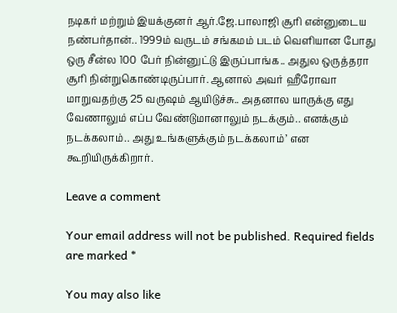நடிகர் மற்றும் இயக்குனர் ஆர்.ஜே.பாலாஜி சூரி என்னுடைய நண்பர்தான்.. 1999ம் வருடம் சங்கமம் படம் வெளியான போது ஒரு சீன்ல 100 பேர் நின்னுட்டு இருப்பாங்க.. அதுல ஒருத்தரா சூரி நின்றுகொண்டிருப்பார். ஆனால் அவர் ஹீரோவா மாறுவதற்கு 25 வருஷம் ஆயிடுச்சு.. அதனால யாருக்கு எது வேணாலும் எப்ப வேண்டுமானாலும் நடக்கும்.. எனக்கும் நடக்கலாம்.. அது உங்களுக்கும் நடக்கலாம்’ என கூறியிருக்கிறார்.

Leave a comment

Your email address will not be published. Required fields are marked *

You may also like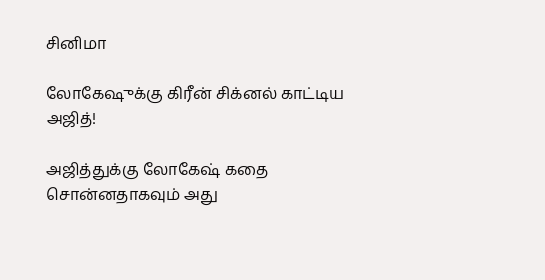சினிமா

லோகேஷுக்கு கிரீன் சிக்னல் காட்டிய அஜித்!

அஜித்துக்கு லோகேஷ் கதை சொன்னதாகவும் அது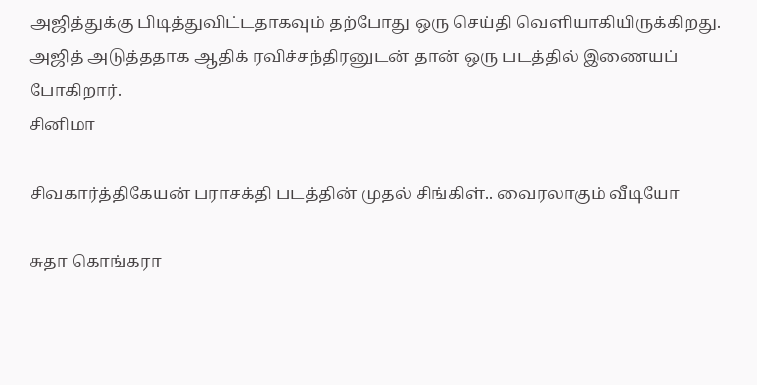அஜித்துக்கு பிடித்துவிட்டதாகவும் தற்போது ஒரு செய்தி வெளியாகியிருக்கிறது. அஜித் அடுத்ததாக ஆதிக் ரவிச்சந்திரனுடன் தான் ஒரு படத்தில் இணையப் போகிறார்.
சினிமா

சிவகார்த்திகேயன் பராசக்தி படத்தின் முதல் சிங்கிள்.. வைரலாகும் வீடியோ

சுதா கொங்கரா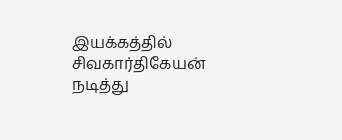இயக்கத்தில் சிவகார்திகேயன் நடித்து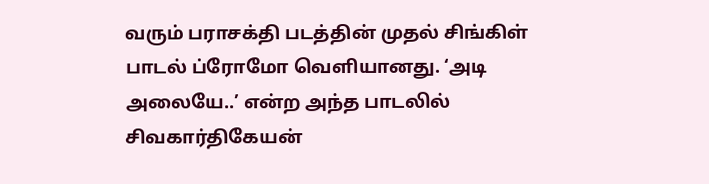வரும் பராசக்தி படத்தின் முதல் சிங்கிள் பாடல் ப்ரோமோ வெளியானது. ‘அடி அலையே..’ என்ற அந்த பாடலில் சிவகார்திகேயன்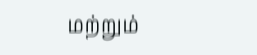மற்றும்